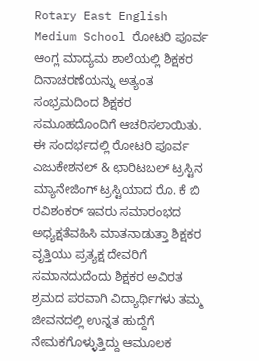Rotary East English Medium School ರೋಟರಿ ಪೂರ್ವ ಆಂಗ್ಲ ಮಾದ್ಯಮ ಶಾಲೆಯಲ್ಲಿ ಶಿಕ್ಷಕರ ದಿನಾಚರಣೆಯನ್ನು ಅತ್ಯಂತ ಸಂಭ್ರಮದಿಂದ ಶಿಕ್ಷಕರ ಸಮೂಹದೊಂದಿಗೆ ಆಚರಿಸಲಾಯಿತು.
ಈ ಸಂದರ್ಭದಲ್ಲಿ ರೋಟರಿ ಪೂರ್ವ ಎಜುಕೇಶನಲ್ & ಛಾರಿಟಬಲ್ ಟ್ರಸ್ಟಿನ ಮ್ಯಾನೇಜಿಂಗ್ ಟ್ರಸ್ಟಿಯಾದ ರೊ. ಕೆ ಬಿ ರವಿಶಂಕರ್ ಇವರು ಸಮಾರಂಭದ ಅಧ್ಯಕ್ಷತೆವಹಿಸಿ ಮಾತನಾಡುತ್ತಾ ಶಿಕ್ಷಕರ ವೃತ್ತಿಯು ಪ್ರತ್ಯಕ್ಷ ದೇವರಿಗೆ ಸಮಾನದುದೆಂದು ಶಿಕ್ಷಕರ ಅವಿರತ ಶ್ರಮದ ಪರವಾಗಿ ವಿದ್ಯಾರ್ಥಿಗಳು ತಮ್ಮ ಜೀವನದಲ್ಲಿ ಉನ್ನತ ಹುದ್ದೆಗೆ ನೇಮಕಗೊಳ್ಳುತ್ತಿದ್ದು ಆಮೂಲಕ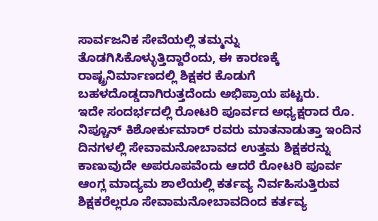ಸಾರ್ವಜನಿಕ ಸೇವೆಯಲ್ಲಿ ತಮ್ಮನ್ನು ತೊಡಗಿಸಿಕೊಳ್ಳುತ್ತಿದ್ದಾರೆಂದು, ಈ ಕಾರಣಕ್ಕೆ ರಾಷ್ಟ್ರನಿರ್ಮಾಣದಲ್ಲಿ ಶಿಕ್ಷಕರ ಕೊಡುಗೆ ಬಹಳದೊಡ್ಡದಾಗಿರುತ್ತದೆಂದು ಅಭಿಪ್ರಾಯ ಪಟ್ಟರು.
ಇದೇ ಸಂದರ್ಭದಲ್ಲಿ ರೋಟರಿ ಪೂರ್ವದ ಅಧ್ಯಕ್ಷರಾದ ರೊ. ನಿಪ್ಚೂನ್ ಕಿಶೋರ್ಕುಮಾರ್ ರವರು ಮಾತನಾಡುತ್ತಾ ಇಂದಿನ ದಿನಗಳಲ್ಲಿ ಸೇವಾಮನೋಬಾವದ ಉತ್ತಮ ಶಿಕ್ಷಕರನ್ನು ಕಾಣುವುದೇ ಅಪರೂಪವೆಂದು ಆದರೆ ರೋಟರಿ ಪೂರ್ವ ಆಂಗ್ಲ ಮಾದ್ಯಮ ಶಾಲೆಯಲ್ಲಿ ಕರ್ತವ್ಯ ನಿರ್ವಹಿಸುತ್ತಿರುವ ಶಿಕ್ಷಕರೆಲ್ಲರೂ ಸೇವಾಮನೋಬಾವದಿಂದ ಕರ್ತವ್ಯ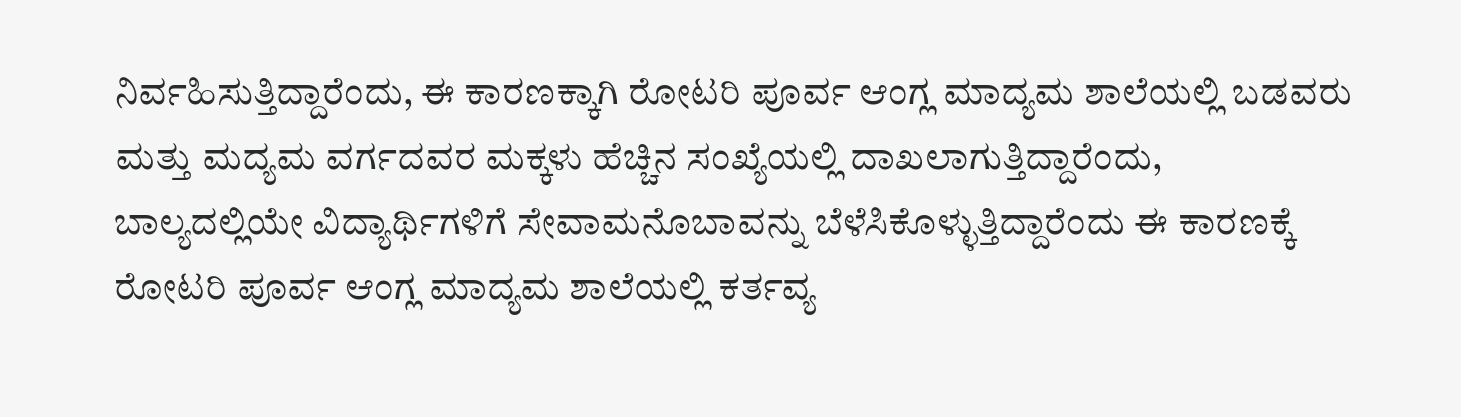ನಿರ್ವಹಿಸುತ್ತಿದ್ದಾರೆಂದು, ಈ ಕಾರಣಕ್ಕಾಗಿ ರೋಟರಿ ಪೂರ್ವ ಆಂಗ್ಲ ಮಾದ್ಯಮ ಶಾಲೆಯಲ್ಲಿ ಬಡವರು ಮತ್ತು ಮದ್ಯಮ ವರ್ಗದವರ ಮಕ್ಕಳು ಹೆಚ್ಚಿನ ಸಂಖ್ಯೆಯಲ್ಲಿ ದಾಖಲಾಗುತ್ತಿದ್ದಾರೆಂದು, ಬಾಲ್ಯದಲ್ಲಿಯೇ ವಿದ್ಯಾರ್ಥಿಗಳಿಗೆ ಸೇವಾಮನೊಬಾವನ್ನು ಬೆಳೆಸಿಕೊಳ್ಳುತ್ತಿದ್ದಾರೆಂದು ಈ ಕಾರಣಕ್ಕೆ ರೋಟರಿ ಪೂರ್ವ ಆಂಗ್ಲ ಮಾದ್ಯಮ ಶಾಲೆಯಲ್ಲಿ ಕರ್ತವ್ಯ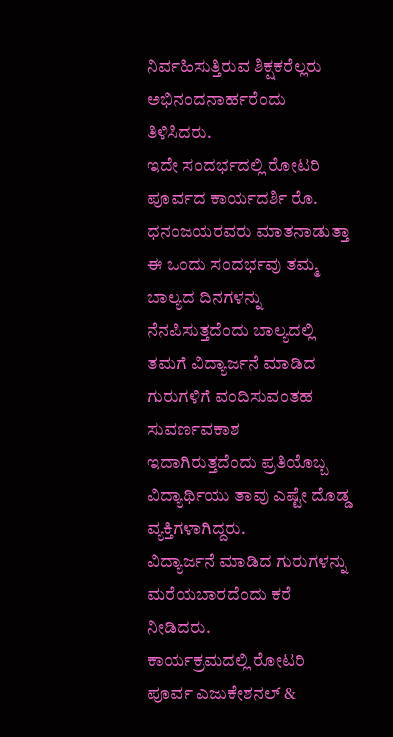ನಿರ್ವಹಿಸುತ್ತಿರುವ ಶಿಕ್ಷಕರೆಲ್ಲರು ಅಭಿನಂದನಾರ್ಹರೆಂದು ತಿಳಿಸಿದರು.
ಇದೇ ಸಂದರ್ಭದಲ್ಲಿ ರೋಟರಿ ಪೂರ್ವದ ಕಾರ್ಯದರ್ಶಿ ರೊ. ಧನಂಜಯರವರು ಮಾತನಾಡುತ್ತಾ ಈ ಒಂದು ಸಂದರ್ಭವು ತಮ್ಮ ಬಾಲ್ಯದ ದಿನಗಳನ್ನು ನೆನಪಿಸುತ್ತದೆಂದು ಬಾಲ್ಯದಲ್ಲಿ ತಮಗೆ ವಿದ್ಯಾರ್ಜನೆ ಮಾಡಿದ ಗುರುಗಳಿಗೆ ವಂದಿಸುವಂತಹ ಸುವರ್ಣವಕಾಶ ಇದಾಗಿರುತ್ತದೆಂದು ಪ್ರತಿಯೊಬ್ಬ ವಿದ್ಯಾರ್ಥಿಯು ತಾವು ಎಷ್ಟೇ ದೊಡ್ಡ ವ್ಯಕ್ತಿಗಳಾಗಿದ್ದರು.
ವಿದ್ಯಾರ್ಜನೆ ಮಾಡಿದ ಗುರುಗಳನ್ನು ಮರೆಯಬಾರದೆಂದು ಕರೆ ನೀಡಿದರು.
ಕಾರ್ಯಕ್ರಮದಲ್ಲಿ ರೋಟರಿ ಪೂರ್ವ ಎಜುಕೇಶನಲ್ &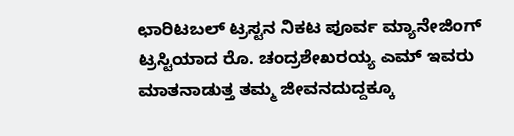ಛಾರಿಟಬಲ್ ಟ್ರಸ್ಟನ ನಿಕಟ ಪೂರ್ವ ಮ್ಯಾನೇಜಿಂಗ್ ಟ್ರಸ್ಟಿಯಾದ ರೊ. ಚಂದ್ರಶೇಖರಯ್ಯ ಎಮ್ ಇವರು ಮಾತನಾಡುತ್ತ ತಮ್ಮ ಜೀವನದುದ್ದಕ್ಕೂ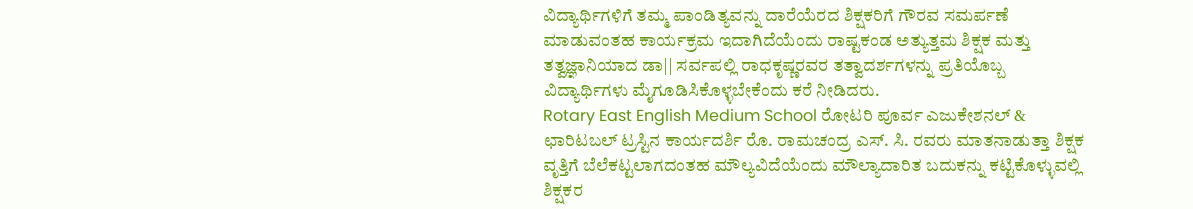ವಿದ್ಯಾರ್ಥಿಗಳಿಗೆ ತಮ್ಮ ಪಾಂಡಿತ್ಯವನ್ನು ದಾರೆಯೆರದ ಶಿಕ್ಷಕರಿಗೆ ಗೌರವ ಸಮರ್ಪಣೆ ಮಾಡುವಂತಹ ಕಾರ್ಯಕ್ರಮ ಇದಾಗಿದೆಯೆಂದು ರಾಷ್ಟಕಂಡ ಅತ್ಯುತ್ತಮ ಶಿಕ್ಷಕ ಮತ್ತು ತತ್ವಜ್ಞಾನಿಯಾದ ಡಾ|| ಸರ್ವಪಲ್ಲಿ ರಾಧಕೃಷ್ಣರವರ ತತ್ವಾದರ್ಶಗಳನ್ನು ಪ್ರತಿಯೊಬ್ಬ ವಿದ್ಯಾರ್ಥಿಗಳು ಮೈಗೂಡಿಸಿಕೊಳ್ಳಬೇಕೆಂದು ಕರೆ ನೀಡಿದರು.
Rotary East English Medium School ರೋಟರಿ ಪೂರ್ವ ಎಜುಕೇಶನಲ್ & ಛಾರಿಟಬಲ್ ಟ್ರಸ್ಟಿನ ಕಾರ್ಯದರ್ಶಿ ರೊ. ರಾಮಚಂದ್ರ ಎಸ್. ಸಿ. ರವರು ಮಾತನಾಡುತ್ತಾ ಶಿಕ್ಷಕ ವೃತ್ತಿಗೆ ಬೆಲೆಕಟ್ಟಲಾಗದಂತಹ ಮೌಲ್ಯವಿದೆಯೆಂದು ಮೌಲ್ಯಾದಾರಿತ ಬದುಕನ್ನು ಕಟ್ಟಿಕೊಳ್ಳುವಲ್ಲಿ ಶಿಕ್ಷಕರ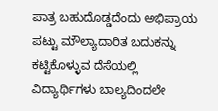ಪಾತ್ರ ಬಹುದೊಡ್ಡದೆಂದು ಅಭಿಪ್ರಾಯ ಪಟ್ಟು ಮೌಲ್ಯಾದಾರಿತ ಬದುಕನ್ನು ಕಟ್ಟಿಕೊಳ್ಳುವ ದೆಸೆಯಲ್ಲಿ ವಿದ್ಯಾರ್ಥಿಗಳು ಬಾಲ್ಯದಿಂದಲೇ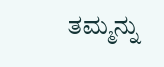ತಮ್ಮನ್ನು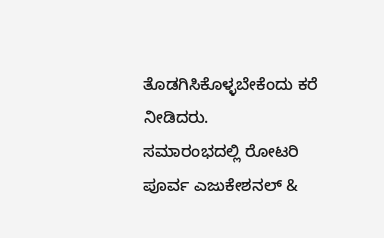ತೊಡಗಿಸಿಕೊಳ್ಳಬೇಕೆಂದು ಕರೆ ನೀಡಿದರು.
ಸಮಾರಂಭದಲ್ಲಿ ರೋಟರಿ ಪೂರ್ವ ಎಜುಕೇಶನಲ್ &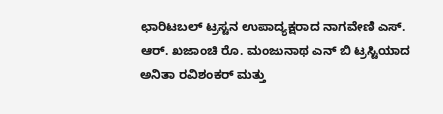ಛಾರಿಟಬಲ್ ಟ್ರಸ್ಟನ ಉಪಾದ್ಯಕ್ಷರಾದ ನಾಗವೇಣಿ ಎಸ್. ಆರ್. ಖಜಾಂಚಿ ರೊ. ಮಂಜುನಾಥ ಎನ್ ಬಿ ಟ್ರಸ್ಟಿಯಾದ ಅನಿತಾ ರವಿಶಂಕರ್ ಮತ್ತು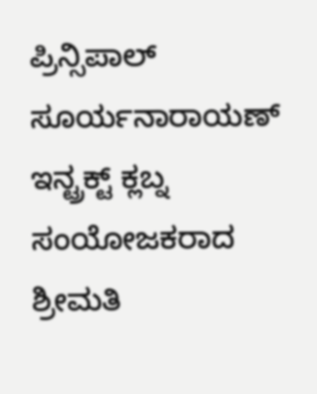ಪ್ರಿನ್ಸಿಪಾಲ್ ಸೂರ್ಯನಾರಾಯಣ್ ಇನ್ಟ್ರಕ್ಟ್ ಕ್ಲಬ್ನ ಸಂಯೋಜಕರಾದ ಶ್ರೀಮತಿ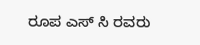ರೂಪ ಎಸ್ ಸಿ ರವರು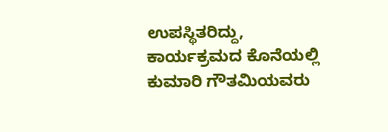ಉಪಸ್ಥಿತರಿದ್ದು, ಕಾರ್ಯಕ್ರಮದ ಕೊನೆಯಲ್ಲಿ ಕುಮಾರಿ ಗೌತಮಿಯವರು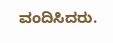ವಂದಿಸಿದರು.